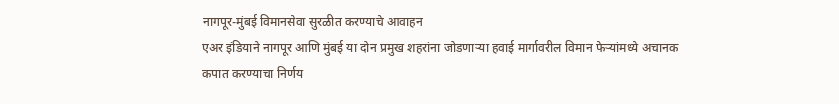नागपूर-मुंबई विमानसेवा सुरळीत करण्याचे आवाहन
एअर इंडियाने नागपूर आणि मुंबई या दोन प्रमुख शहरांना जोडणाऱ्या हवाई मार्गावरील विमान फेऱ्यांमध्ये अचानक कपात करण्याचा निर्णय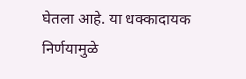घेतला आहे. या धक्कादायक निर्णयामुळे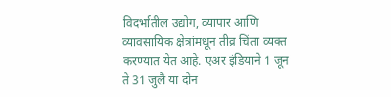विदर्भातील उद्योग, व्यापार आणि व्यावसायिक क्षेत्रांमधून तीव्र चिंता व्यक्त करण्यात येत आहे. एअर इंडियाने 1 जून ते 31 जुलै या दोन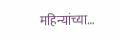महिन्यांच्या…